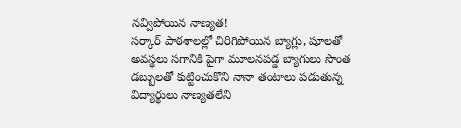నవ్విపోయిన నాణ్యత!
సర్కార్ పాఠశాలల్లో చిరిగిపోయిన బ్యాగ్లు, షూలతో అవస్థలు సగానికి పైగా మూలనపడ్డ బ్యాగులు సొంత డబ్బులతో కుట్టించుకొని నానా తంటాలు పడుతున్న విద్యార్థులు నాణ్యతలేని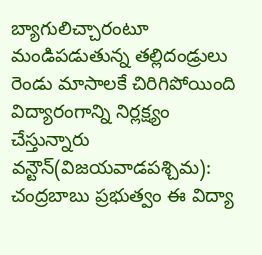బ్యాగులిచ్చారంటూ మండిపడుతున్న తల్లిదండ్రులు
రెండు మాసాలకే చిరిగిపోయింది
విద్యారంగాన్ని నిర్లక్ష్యం చేస్తున్నారు
వన్టౌన్(విజయవాడపశ్చిమ): చంద్రబాబు ప్రభుత్వం ఈ విద్యా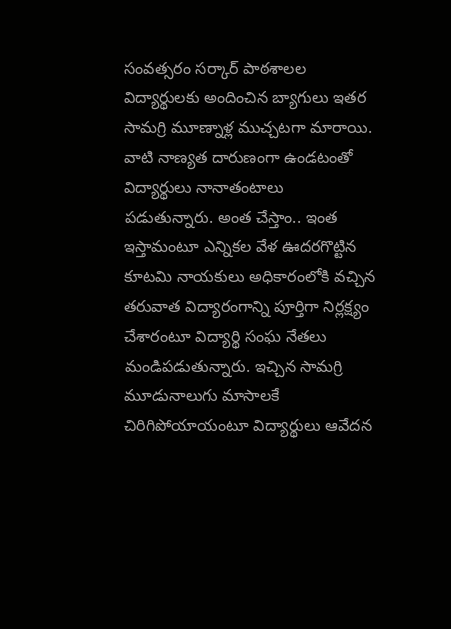సంవత్సరం సర్కార్ పాఠశాలల విద్యార్థులకు అందించిన బ్యాగులు ఇతర సామగ్రి మూణ్నాళ్ల ముచ్చటగా మారాయి. వాటి నాణ్యత దారుణంగా ఉండటంతో విద్యార్థులు నానాతంటాలు పడుతున్నారు. అంత చేస్తాం.. ఇంత ఇస్తామంటూ ఎన్నికల వేళ ఊదరగొట్టిన కూటమి నాయకులు అధికారంలోకి వచ్చిన తరువాత విద్యారంగాన్ని పూర్తిగా నిర్లక్ష్యం చేశారంటూ విద్యార్థి సంఘ నేతలు మండిపడుతున్నారు. ఇచ్చిన సామగ్రి మూడునాలుగు మాసాలకే చిరిగిపోయాయంటూ విద్యార్థులు ఆవేదన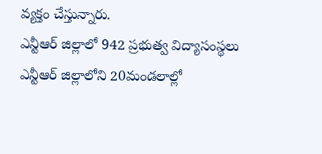వ్యక్తం చేస్తున్నారు.
ఎన్టీఆర్ జిల్లాలో 942 ప్రభుత్వ విద్యాసంస్థలు
ఎన్టీఆర్ జిల్లాలోని 20మండలాల్లో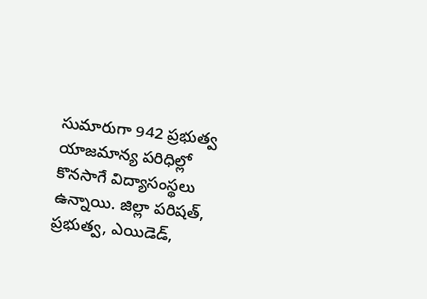సుమారుగా 942 ప్రభుత్వ యాజమాన్య పరిధిల్లో కొనసాగే విద్యాసంస్థలు ఉన్నాయి. జిల్లా పరిషత్, ప్రభుత్వ, ఎయిడెడ్,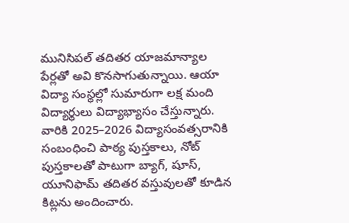మునిసిపల్ తదితర యాజమాన్యాల పేర్లతో అవి కొనసాగుతున్నాయి. ఆయా విద్యా సంస్థల్లో సుమారుగా లక్ష మంది విద్యార్థులు విద్యాభ్యాసం చేస్తున్నారు. వారికి 2025–2026 విద్యాసంవత్సరానికి సంబంధించి పాఠ్య పుస్తకాలు, నోట్ పుస్తకాలతో పాటుగా బ్యాగ్, షూస్, యూనిఫామ్ తదితర వస్తువులతో కూడిన కిట్లను అందించారు.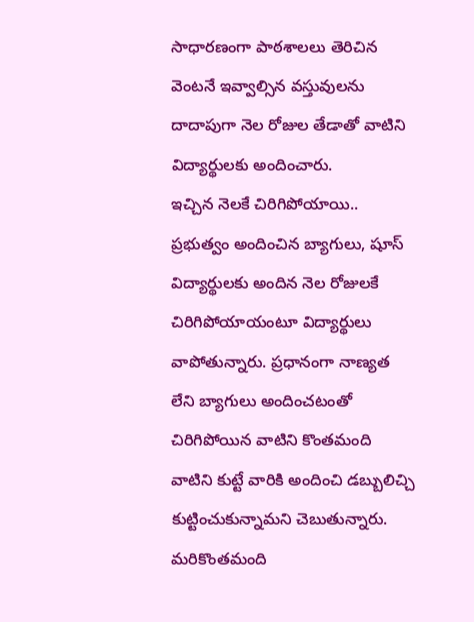సాధారణంగా పాఠశాలలు తెరిచిన వెంటనే ఇవ్వాల్సిన వస్తువులను దాదాపుగా నెల రోజుల తేడాతో వాటిని విద్యార్థులకు అందించారు.
ఇచ్చిన నెలకే చిరిగిపోయాయి..
ప్రభుత్వం అందించిన బ్యాగులు, షూస్ విద్యార్థులకు అందిన నెల రోజులకే చిరిగిపోయాయంటూ విద్యార్థులు వాపోతున్నారు. ప్రధానంగా నాణ్యత లేని బ్యాగులు అందించటంతో చిరిగిపోయిన వాటిని కొంతమంది వాటిని కుట్టే వారికి అందించి డబ్బులిచ్చి కుట్టించుకున్నామని చెబుతున్నారు. మరికొంతమంది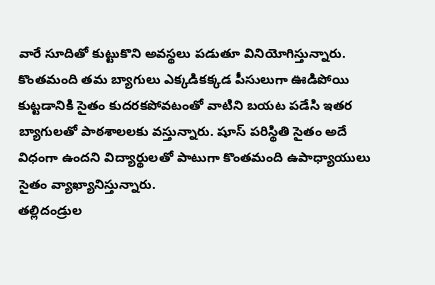వారే సూదితో కుట్టుకొని అవస్థలు పడుతూ వినియోగిస్తున్నారు. కొంతమంది తమ బ్యాగులు ఎక్కడికక్కడ పీసులుగా ఊడిపోయి కుట్టడానికి సైతం కుదరకపోవటంతో వాటిని బయట పడేసి ఇతర బ్యాగులతో పాఠశాలలకు వస్తున్నారు. షూస్ పరిస్థితి సైతం అదే విధంగా ఉందని విద్యార్థులతో పాటుగా కొంతమంది ఉపాధ్యాయులు సైతం వ్యాఖ్యానిస్తున్నారు.
తల్లిదండ్రుల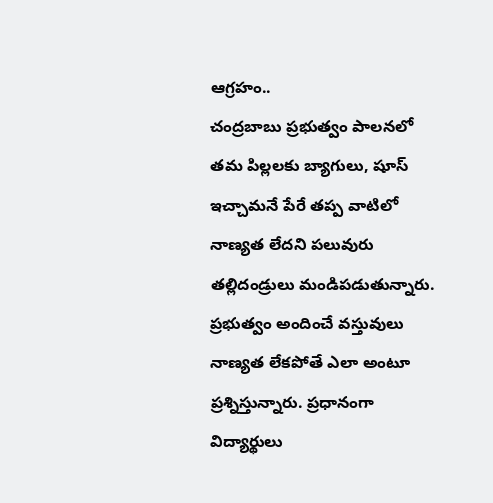ఆగ్రహం..
చంద్రబాబు ప్రభుత్వం పాలనలో తమ పిల్లలకు బ్యాగులు, షూస్ ఇచ్చామనే పేరే తప్ప వాటిలో నాణ్యత లేదని పలువురు తల్లిదండ్రులు మండిపడుతున్నారు. ప్రభుత్వం అందించే వస్తువులు నాణ్యత లేకపోతే ఎలా అంటూ ప్రశ్నిస్తున్నారు. ప్రధానంగా విద్యార్థులు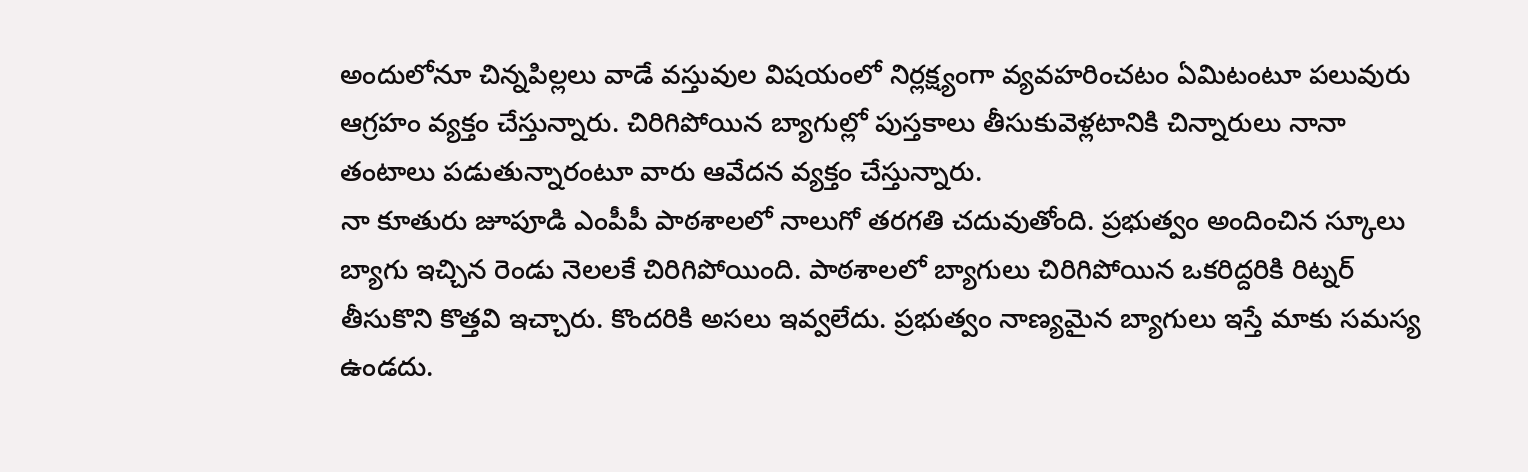అందులోనూ చిన్నపిల్లలు వాడే వస్తువుల విషయంలో నిర్లక్ష్యంగా వ్యవహరించటం ఏమిటంటూ పలువురు ఆగ్రహం వ్యక్తం చేస్తున్నారు. చిరిగిపోయిన బ్యాగుల్లో పుస్తకాలు తీసుకువెళ్లటానికి చిన్నారులు నానా తంటాలు పడుతున్నారంటూ వారు ఆవేదన వ్యక్తం చేస్తున్నారు.
నా కూతురు జూపూడి ఎంపీపీ పాఠశాలలో నాలుగో తరగతి చదువుతోంది. ప్రభుత్వం అందించిన స్కూలు బ్యాగు ఇచ్చిన రెండు నెలలకే చిరిగిపోయింది. పాఠశాలలో బ్యాగులు చిరిగిపోయిన ఒకరిద్దరికి రిట్నర్ తీసుకొని కొత్తవి ఇచ్చారు. కొందరికి అసలు ఇవ్వలేదు. ప్రభుత్వం నాణ్యమైన బ్యాగులు ఇస్తే మాకు సమస్య ఉండదు.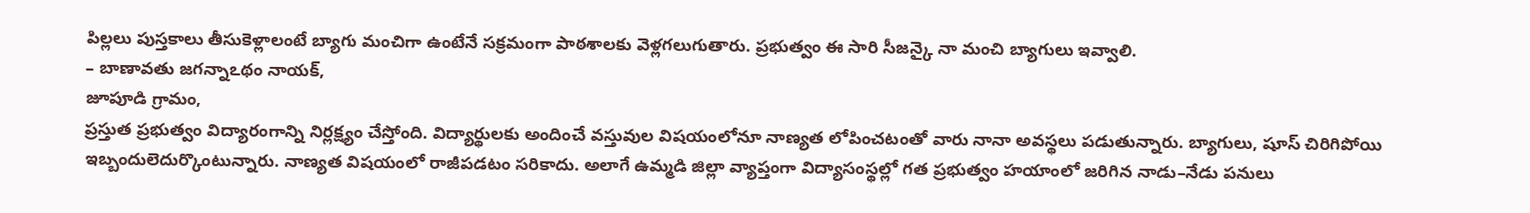పిల్లలు పుస్తకాలు తీసుకెళ్లాలంటే బ్యాగు మంచిగా ఉంటేనే సక్రమంగా పాఠశాలకు వెళ్లగలుగుతారు. ప్రభుత్వం ఈ సారి సీజన్కై నా మంచి బ్యాగులు ఇవ్వాలి.
– బాణావతు జగన్నాఽథం నాయక్,
జూపూడి గ్రామం,
ప్రస్తుత ప్రభుత్వం విద్యారంగాన్ని నిర్లక్ష్యం చేస్తోంది. విద్యార్థులకు అందించే వస్తువుల విషయంలోనూ నాణ్యత లోపించటంతో వారు నానా అవస్థలు పడుతున్నారు. బ్యాగులు, షూస్ చిరిగిపోయి ఇబ్బందులెదుర్కొంటున్నారు. నాణ్యత విషయంలో రాజీపడటం సరికాదు. అలాగే ఉమ్మడి జిల్లా వ్యాప్తంగా విద్యాసంస్థల్లో గత ప్రభుత్వం హయాంలో జరిగిన నాడు–నేడు పనులు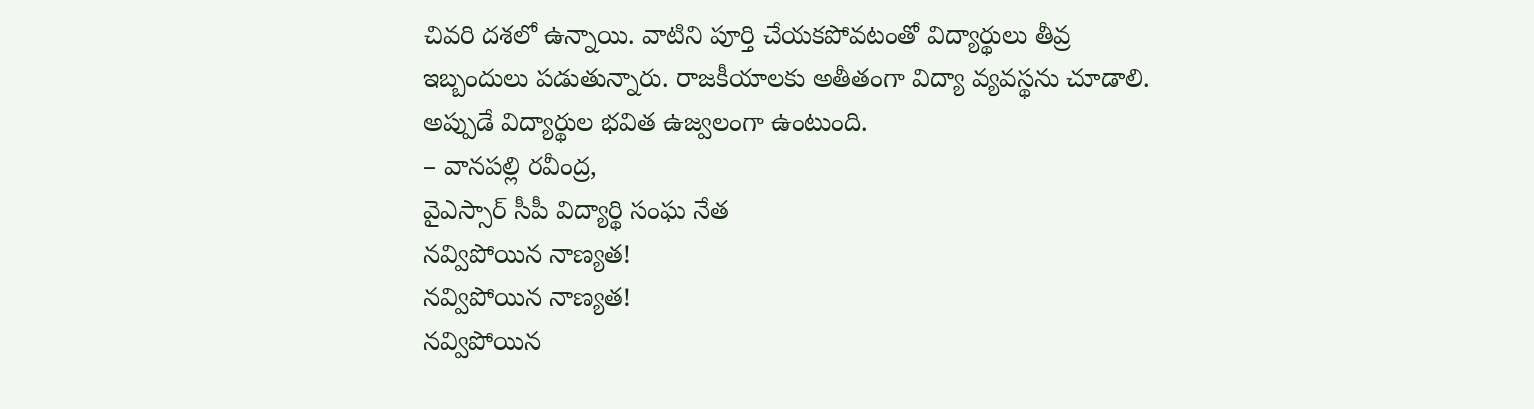చివరి దశలో ఉన్నాయి. వాటిని పూర్తి చేయకపోవటంతో విద్యార్థులు తీవ్ర ఇబ్బందులు పడుతున్నారు. రాజకీయాలకు అతీతంగా విద్యా వ్యవస్థను చూడాలి. అప్పుడే విద్యార్థుల భవిత ఉజ్వలంగా ఉంటుంది.
– వానపల్లి రవీంద్ర,
వైఎస్సార్ సీపీ విద్యార్థి సంఘ నేత
నవ్విపోయిన నాణ్యత!
నవ్విపోయిన నాణ్యత!
నవ్విపోయిన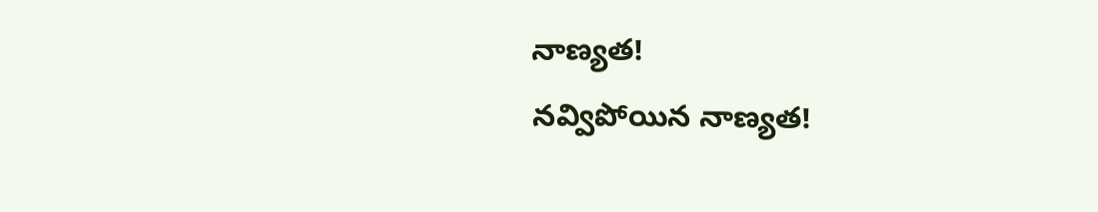నాణ్యత!
నవ్విపోయిన నాణ్యత!